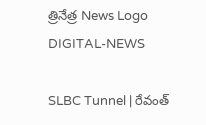త్రినేత్ర News Logo
DIGITAL-NEWS

SLBC Tunnel | రేవంత్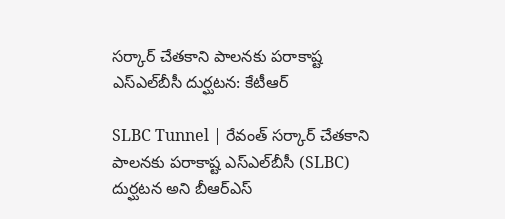సర్కార్ చేతకాని పాలనకు పరాకాష్ట ఎస్ఎల్‌బీసీ దుర్ఘటన: కేటీఆర్‌

SLBC Tunnel | రేవంత్ సర్కార్ చేతకాని పాలనకు పరాకాష్ట ఎస్ఎల్‌బీసీ (SLBC) దుర్ఘటన అని బీఆర్ఎస్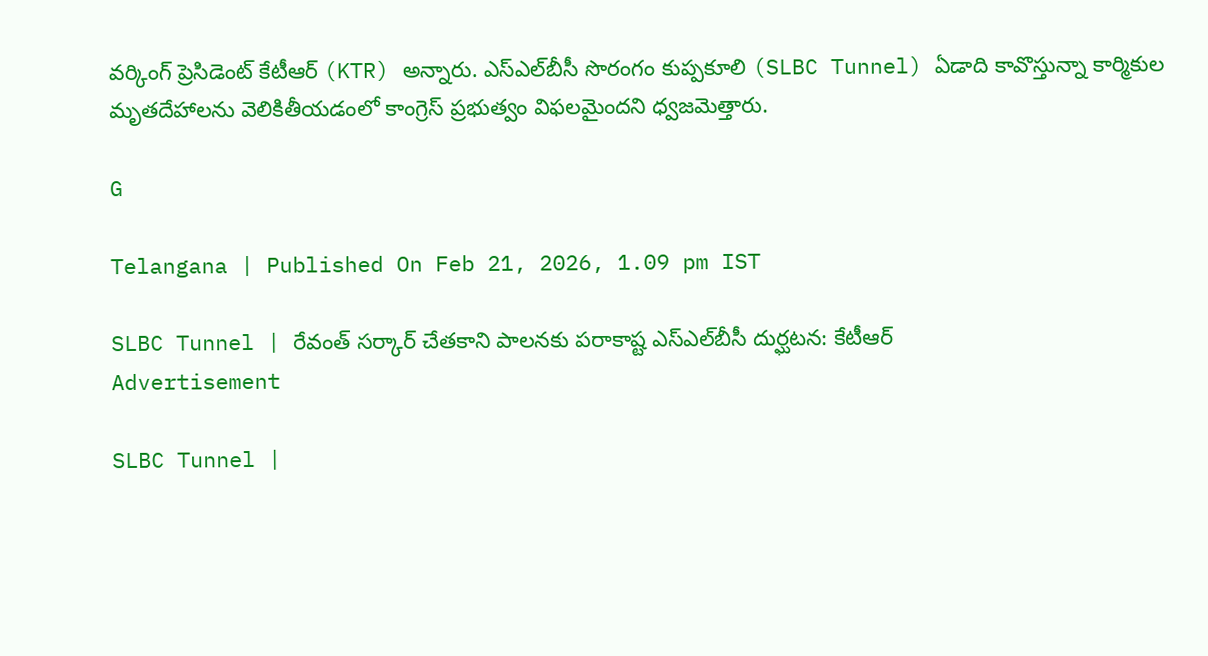వ‌ర్కింగ్ ప్రెసిడెంట్‌ కేటీఆర్ (KTR) అన్నారు. ఎస్ఎల్‌బీసీ సొరంగం కుప్పకూలి (SLBC Tunnel) ఏడాది కావొస్తున్నా కార్మికుల మృతదేహాలను వెలికితీయడంలో కాంగ్రెస్ ప్రభుత్వం విఫలమైంద‌ని ధ్వ‌జ‌మెత్తారు.

G

Telangana | Published On Feb 21, 2026, 1.09 pm IST

SLBC Tunnel | రేవంత్ సర్కార్ చేతకాని పాలనకు పరాకాష్ట ఎస్ఎల్‌బీసీ దుర్ఘటన: కేటీఆర్‌
Advertisement

SLBC Tunnel |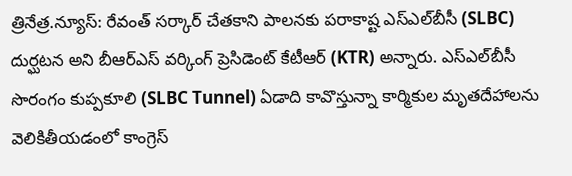త్రినేత్ర‌.న్యూస్‌: రేవంత్ సర్కార్ చేతకాని పాలనకు పరాకాష్ట ఎస్ఎల్‌బీసీ (SLBC) దుర్ఘటన అని బీఆర్ఎస్ వ‌ర్కింగ్ ప్రెసిడెంట్‌ కేటీఆర్ (KTR) అన్నారు. ఎస్ఎల్‌బీసీ సొరంగం కుప్పకూలి (SLBC Tunnel) ఏడాది కావొస్తున్నా కార్మికుల మృతదేహాలను వెలికితీయడంలో కాంగ్రెస్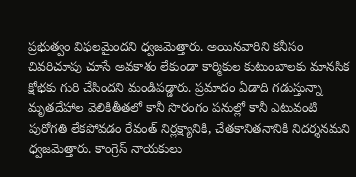ప్రభుత్వం విఫలమైంద‌ని ధ్వ‌జ‌మెత్తారు. అయినవారిని కనీసం చివరిచూపు చూసే అవకాశం లేకుండా కార్మికుల కుటుంబాలకు మానసిక క్షోభకు గురి చేసింద‌ని మండిప‌డ్డారు. ప్ర‌మాదం ఏడాది గడుస్తున్నా మృతదేహాల వెలికితీతలో కానీ సొరంగం పనుల్లో కానీ ఎటువంటి పురోగతి లేకపోవడం రేవంత్ నిర్లక్ష్యానికి, చేతకానితనానికి నిదర్శనమ‌ని ధ్వ‌జ‌మెత్తారు. కాంగ్రెస్ నాయకులు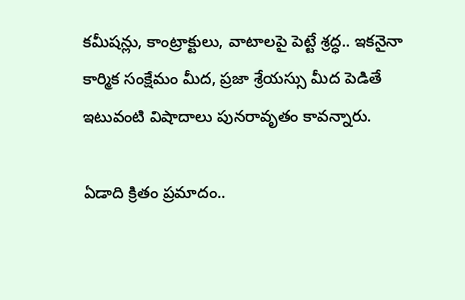కమీషన్లు, కాంట్రాక్టులు, వాటాలపై పెట్టే శ్రద్ధ.. ఇకనైనా కార్మిక సంక్షేమం మీద, ప్రజా శ్రేయస్సు మీద పెడితే ఇటువంటి విషాదాలు పునరావృతం కావ‌న్నారు.

ఏడాది క్రితం ప్ర‌మాదం..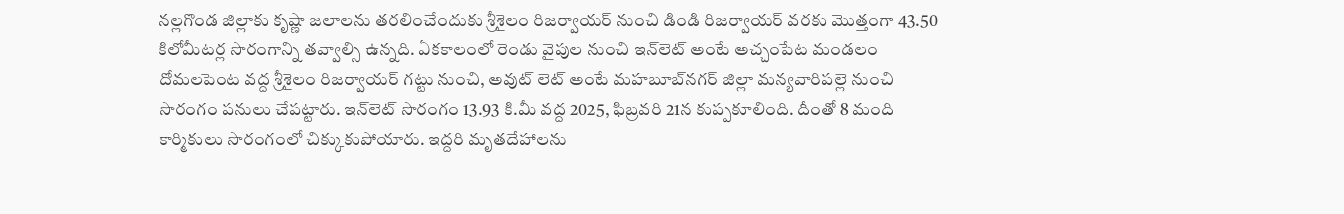నల్లగొండ జిల్లాకు కృష్ణా జలాలను తరలించేందుకు శ్రీశైలం రిజర్వాయర్‌ నుంచి డిండి రిజర్వాయర్‌ వరకు మొత్తంగా 43.50 కిలోమీటర్ల సొరంగాన్ని తవ్వాల్సి ఉన్నది. ఏకకాలంలో రెండు వైపుల నుంచి ఇన్‌లెట్‌ అంటే అచ్చంపేట మండలం దోమలపెంట వద్ద శ్రీశైలం రిజర్వాయర్‌ గట్టు నుంచి, అవుట్‌ లెట్‌ అంటే మహబూబ్‌నగర్‌ జిల్లా మన్యవారిపల్లె నుంచి సొరంగం పనులు చేపట్టారు. ఇన్‌లెట్‌ సొరంగం 13.93 కి.మీ వద్ద 2025, ఫిబ్రవరి 21న కుప్పకూలింది. దీంతో 8 మంది కార్మికులు సొరంగంలో చిక్కుకుపోయారు. ఇద్దరి మృతదేహాలను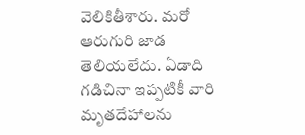వెలికితీశారు. మ‌రో ఆరుగురి జాడ తెలియలేదు. ఏడాది గడిచినా ఇప్ప‌టికీ వారి మృతదేహాలను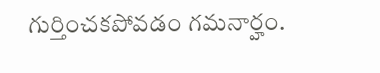గుర్తించక‌పోవ‌డం గ‌మ‌నార్హం.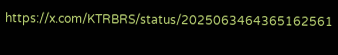https://x.com/KTRBRS/status/2025063464365162561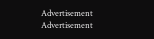Advertisement
Advertisement